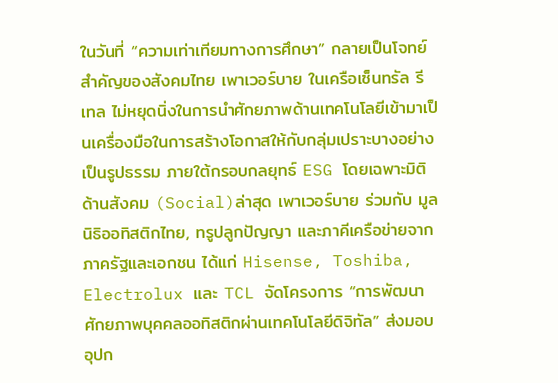ในวันที่ “ความเท่าเทียมทางการศึกษา” กลายเป็นโจทย์สำคัญของสังคมไทย เพาเวอร์บาย ในเครือเซ็นทรัล รีเทล ไม่หยุดนิ่งในการนำศักยภาพด้านเทคโนโลยีเข้ามาเป็นเครื่องมือในการสร้างโอกาสให้กับกลุ่มเปราะบางอย่างเป็นรูปธรรม ภายใต้กรอบกลยุทธ์ ESG โดยเฉพาะมิติด้านสังคม (Social)ล่าสุด เพาเวอร์บาย ร่วมกับ มูลนิธิออทิสติกไทย, ทรูปลูกปัญญา และภาคีเครือข่ายจากภาครัฐและเอกชน ได้แก่ Hisense, Toshiba, Electrolux และ TCL จัดโครงการ “การพัฒนาศักยภาพบุคคลออทิสติกผ่านเทคโนโลยีดิจิทัล” ส่งมอบอุปก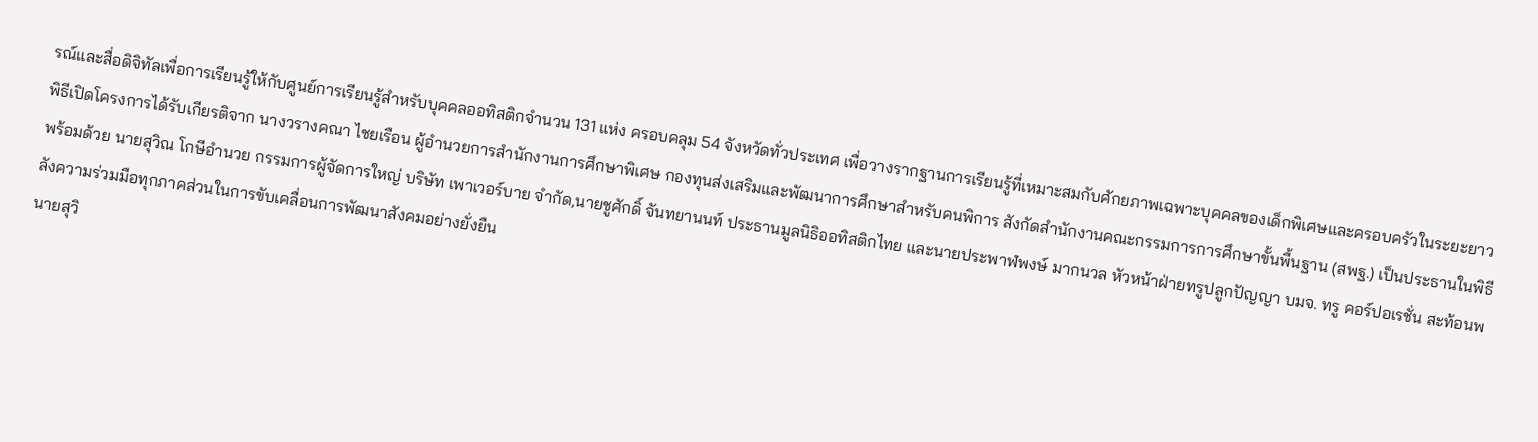รณ์และสื่อดิจิทัลเพื่อการเรียนรู้ให้กับศูนย์การเรียนรู้สำหรับบุคคลออทิสติกจำนวน 131 แห่ง ครอบคลุม 54 จังหวัดทั่วประเทศ เพื่อวางรากฐานการเรียนรู้ที่เหมาะสมกับศักยภาพเฉพาะบุคคลของเด็กพิเศษและครอบครัวในระยะยาว
พิธีเปิดโครงการได้รับเกียรติจาก นางวรางคณา ไชยเรือน ผู้อำนวยการสำนักงานการศึกษาพิเศษ กองทุนส่งเสริมและพัฒนาการศึกษาสำหรับคนพิการ สังกัดสำนักงานคณะกรรมการการศึกษาขั้นพื้นฐาน (สพฐ.) เป็นประธานในพิธี พร้อมด้วย นายสุวิณ โกษีอำนวย กรรมการผู้จัดการใหญ่ บริษัท เพาเวอร์บาย จำกัด,นายชูศักดิ์ จันทยานนท์ ประธานมูลนิธิออทิสติกไทย และนายประพาฬพงษ์ มากนวล หัวหน้าฝ่ายทรูปลูกปัญญา บมจ. ทรู คอร์ปอเรชั่น สะท้อนพลังความร่วมมือทุกภาคส่วนในการขับเคลื่อนการพัฒนาสังคมอย่างยั่งยืน
นายสุวิ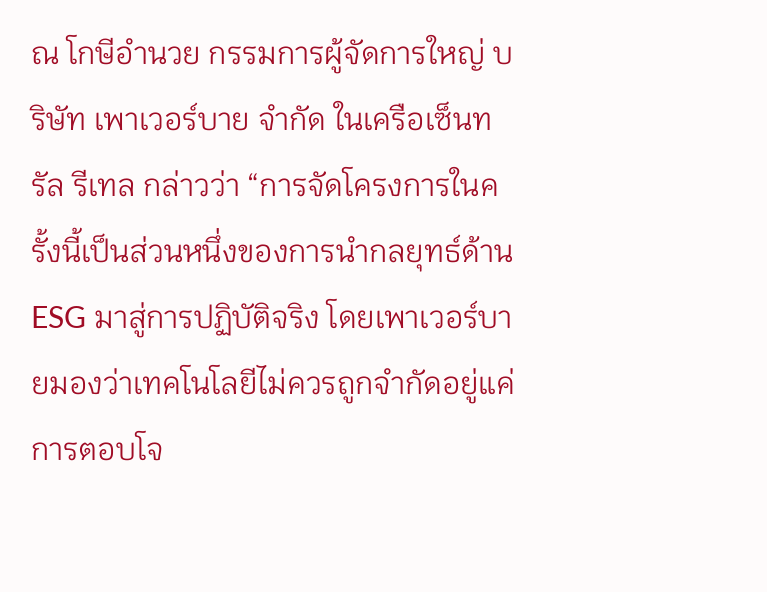ณ โกษีอำนวย กรรมการผู้จัดการใหญ่ บริษัท เพาเวอร์บาย จำกัด ในเครือเซ็นทรัล รีเทล กล่าวว่า “การจัดโครงการในครั้งนี้เป็นส่วนหนึ่งของการนำกลยุทธ์ด้าน ESG มาสู่การปฏิบัติจริง โดยเพาเวอร์บายมองว่าเทคโนโลยีไม่ควรถูกจำกัดอยู่แค่การตอบโจ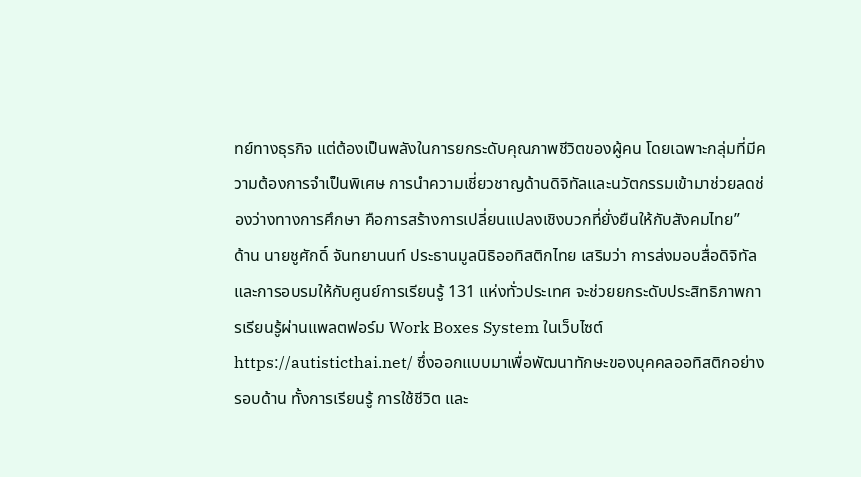ทย์ทางธุรกิจ แต่ต้องเป็นพลังในการยกระดับคุณภาพชีวิตของผู้คน โดยเฉพาะกลุ่มที่มีความต้องการจำเป็นพิเศษ การนำความเชี่ยวชาญด้านดิจิทัลและนวัตกรรมเข้ามาช่วยลดช่องว่างทางการศึกษา คือการสร้างการเปลี่ยนแปลงเชิงบวกที่ยั่งยืนให้กับสังคมไทย”
ด้าน นายชูศักดิ์ จันทยานนท์ ประธานมูลนิธิออทิสติกไทย เสริมว่า การส่งมอบสื่อดิจิทัลและการอบรมให้กับศูนย์การเรียนรู้ 131 แห่งทั่วประเทศ จะช่วยยกระดับประสิทธิภาพการเรียนรู้ผ่านแพลตฟอร์ม Work Boxes System ในเว็บไซต์ https://autisticthai.net/ ซึ่งออกแบบมาเพื่อพัฒนาทักษะของบุคคลออทิสติกอย่างรอบด้าน ทั้งการเรียนรู้ การใช้ชีวิต และ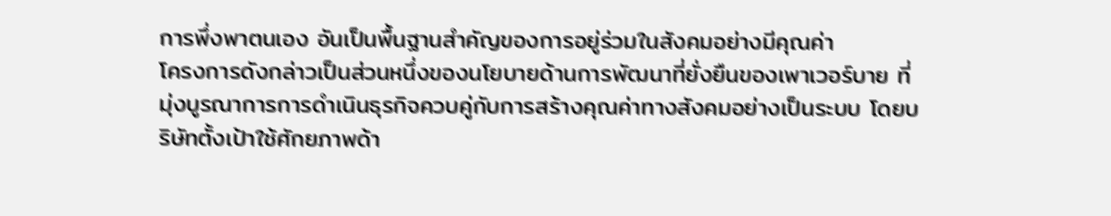การพึ่งพาตนเอง อันเป็นพื้นฐานสำคัญของการอยู่ร่วมในสังคมอย่างมีคุณค่า
โครงการดังกล่าวเป็นส่วนหนึ่งของนโยบายด้านการพัฒนาที่ยั่งยืนของเพาเวอร์บาย ที่มุ่งบูรณาการการดำเนินธุรกิจควบคู่กับการสร้างคุณค่าทางสังคมอย่างเป็นระบบ โดยบริษัทตั้งเป้าใช้ศักยภาพด้า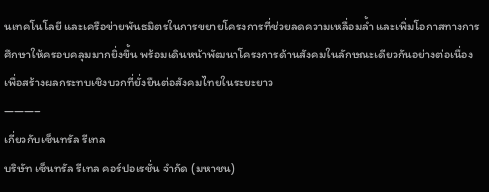นเทคโนโลยี และเครือข่ายพันธมิตรในการขยายโครงการที่ช่วยลดความเหลื่อมล้ำ และเพิ่มโอกาสทางการศึกษาให้ครอบคลุมมากยิ่งขึ้น พร้อมเดินหน้าพัฒนาโครงการด้านสังคมในลักษณะเดียวกันอย่างต่อเนื่อง เพื่อสร้างผลกระทบเชิงบวกที่ยั่งยืนต่อสังคมไทยในระยะยาว
———–
เกี่ยวกับเซ็นทรัล รีเทล
บริษัท เซ็นทรัล รีเทล คอร์ปอเรชั่น จำกัด (มหาชน)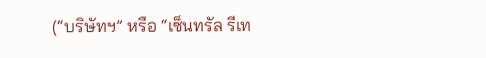(“บริษัทฯ” หรือ “เซ็นทรัล รีเท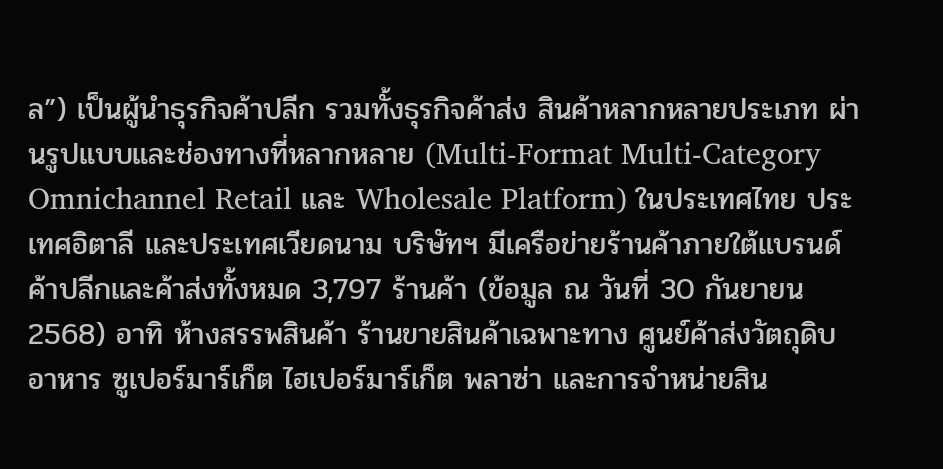ล”) เป็นผู้นำธุรกิจค้าปลีก รวมทั้งธุรกิจค้าส่ง สินค้าหลากหลายประเภท ผ่านรูปแบบและช่องทางที่หลากหลาย (Multi-Format Multi-Category Omnichannel Retail และ Wholesale Platform) ในประเทศไทย ประเทศอิตาลี และประเทศเวียดนาม บริษัทฯ มีเครือข่ายร้านค้าภายใต้แบรนด์ค้าปลีกและค้าส่งทั้งหมด 3,797 ร้านค้า (ข้อมูล ณ วันที่ 30 กันยายน 2568) อาทิ ห้างสรรพสินค้า ร้านขายสินค้าเฉพาะทาง ศูนย์ค้าส่งวัตถุดิบอาหาร ซูเปอร์มาร์เก็ต ไฮเปอร์มาร์เก็ต พลาซ่า และการจำหน่ายสิน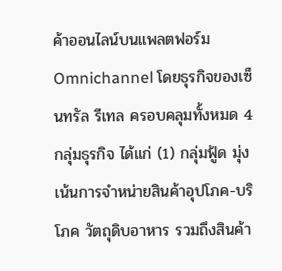ค้าออนไลน์บนแพลตฟอร์ม Omnichannel โดยธุรกิจของเซ็นทรัล รีเทล ครอบคลุมทั้งหมด 4 กลุ่มธุรกิจ ได้แก่ (1) กลุ่มฟู้ด มุ่งเน้นการจำหน่ายสินค้าอุปโภค-บริโภค วัตถุดิบอาหาร รวมถึงสินค้า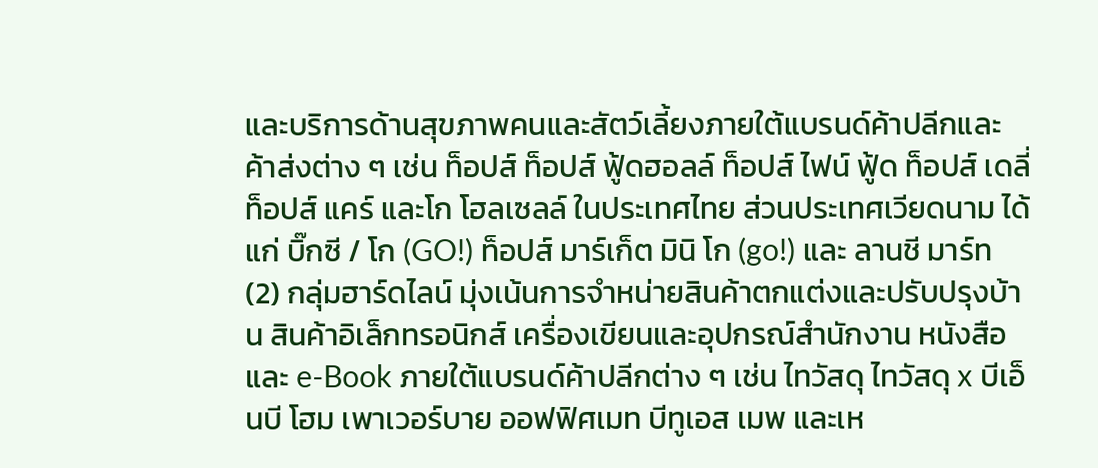และบริการด้านสุขภาพคนและสัตว์เลี้ยงภายใต้แบรนด์ค้าปลีกและค้าส่งต่าง ๆ เช่น ท็อปส์ ท็อปส์ ฟู้ดฮอลล์ ท็อปส์ ไฟน์ ฟู้ด ท็อปส์ เดลี่ ท็อปส์ แคร์ และโก โฮลเซลล์ ในประเทศไทย ส่วนประเทศเวียดนาม ได้แก่ บิ๊กซี / โก (GO!) ท็อปส์ มาร์เก็ต มินิ โก (go!) และ ลานชี มาร์ท (2) กลุ่มฮาร์ดไลน์ มุ่งเน้นการจำหน่ายสินค้าตกแต่งและปรับปรุงบ้าน สินค้าอิเล็กทรอนิกส์ เครื่องเขียนและอุปกรณ์สำนักงาน หนังสือ และ e-Book ภายใต้แบรนด์ค้าปลีกต่าง ๆ เช่น ไทวัสดุ ไทวัสดุ x บีเอ็นบี โฮม เพาเวอร์บาย ออฟฟิศเมท บีทูเอส เมพ และเห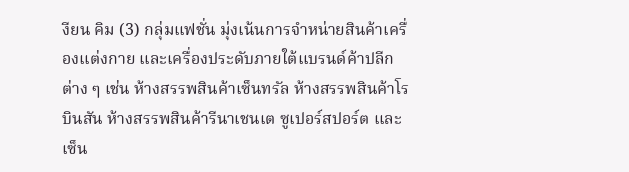งียน คิม (3) กลุ่มแฟชั่น มุ่งเน้นการจำหน่ายสินค้าเครื่องแต่งกาย และเครื่องประดับภายใต้แบรนด์ค้าปลีกต่าง ๆ เช่น ห้างสรรพสินค้าเซ็นทรัล ห้างสรรพสินค้าโรบินสัน ห้างสรรพสินค้ารีนาเชนเต ซูเปอร์สปอร์ต และ เซ็น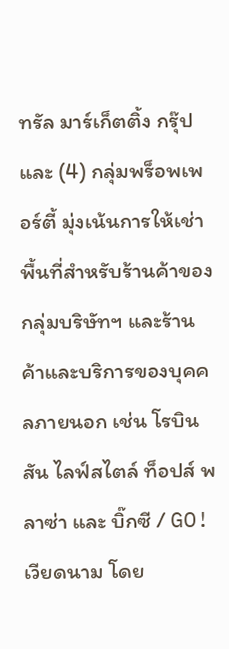ทรัล มาร์เก็ตติ้ง กรุ๊ป และ (4) กลุ่มพร็อพเพอร์ตี้ มุ่งเน้นการให้เช่าพื้นที่สำหรับร้านค้าของกลุ่มบริษัทฯ และร้านค้าและบริการของบุคคลภายนอก เช่น โรบินสัน ไลฟ์สไตล์ ท็อปส์ พลาซ่า และ บิ๊กซี / GO! เวียดนาม โดย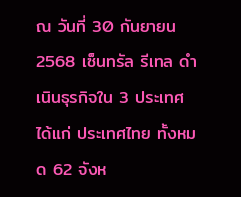ณ วันที่ 30 กันยายน 2568 เซ็นทรัล รีเทล ดำเนินธุรกิจใน 3 ประเทศ ได้แก่ ประเทศไทย ทั้งหมด 62 จังห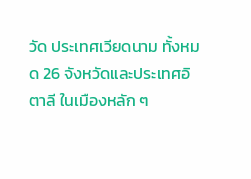วัด ประเทศเวียดนาม ทั้งหมด 26 จังหวัดและประเทศอิตาลี ในเมืองหลัก ๆ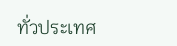ทั่วประเทศ